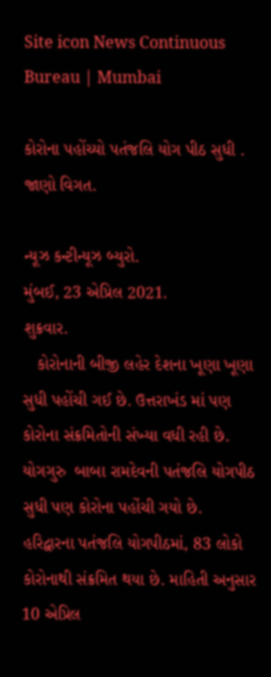Site icon News Continuous Bureau | Mumbai

કોરોના પહોંચ્યો પતંજલિ યોગ પીઠ સુધી . જાણો વિગત.

ન્યૂઝ કન્ટીન્યૂઝ બ્યુરો.
મુંબઈ, 23 એપ્રિલ 2021.
શુક્રવાર.
   કોરોનાની બીજી લહેર દેશના ખૂણા ખૂણા સુધી પહોંચી ગઈ છે. ઉત્તરાખંડ માં પણ કોરોના સંક્રમિતોની સંખ્યા વધી રહી છે. યોગગુરુ  બાબા રામદેવની પતંજલિ યોગપીઠ સુધી પણ કોરોના પહોંચી ગયો છે.  હરિદ્વારના પતંજલિ યોગપીઠમાં, 83 લોકો કોરોનાથી સંક્રમિત થયા છે. માહિતી અનુસાર 10 એપ્રિલ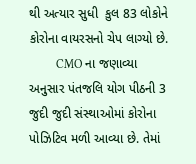થી અત્યાર સુધી  કુલ 83 લોકોને કોરોના વાયરસનો ચેપ લાગ્યો છે.
         CMO ના જણાવ્યા અનુસાર પંતજલિ યોગ પીઠની 3 જુદી જુદી સંસ્થાઓમાં કોરોના પોઝિટિવ મળી આવ્યા છે. તેમાં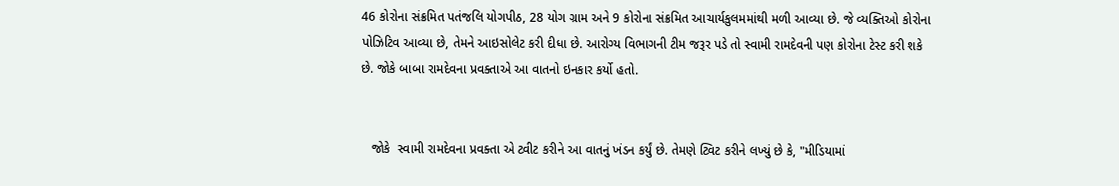46 કોરોના સંક્રમિત પતંજલિ યોગપીઠ, 28 યોગ ગ્રામ અને 9 કોરોના સંક્રમિત આચાર્યકુલમમાંથી મળી આવ્યા છે. જે વ્યક્તિઓ કોરોના પોઝિટિવ આવ્યા છે, તેમને આઇસોલેટ કરી દીધા છે. આરોગ્ય વિભાગની ટીમ જરૂર પડે તો સ્વામી રામદેવની પણ કોરોના ટેસ્ટ કરી શકે છે. જોકે બાબા રામદેવના પ્રવક્તાએ આ વાતનો ઇનકાર કર્યો હતો.


   જોકે  સ્વામી રામદેવના પ્રવક્તા એ ટ્વીટ કરીને આ વાતનું ખંડન કર્યું છે. તેમણે ટ્વિટ કરીને લખ્યું છે કે, "મીડિયામાં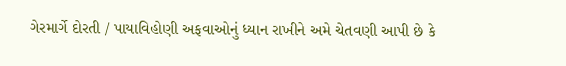ગેરમાર્ગે દોરતી / પાયાવિહોણી અફવાઓનું ધ્યાન રાખીને અમે ચેતવણી આપી છે કે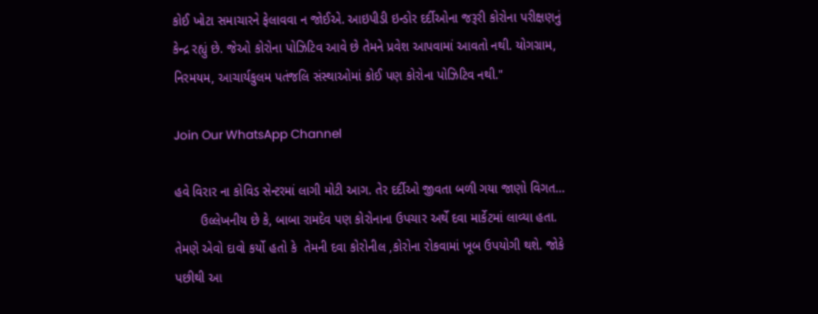કોઈ ખોટા સમાચારને ફેલાવવા ન જોઈએ. આઇપીડી ઇન્ડોર દર્દીઓના જરૂરી કોરોના પરીક્ષણનું કેન્દ્ર રહ્યું છે. જેઓ કોરોના પોઝિટિવ આવે છે તેમને પ્રવેશ આપવામાં આવતો નથી. યોગગ્રામ, નિરમયમ, આચાર્યકુલમ પતંજલિ સંસ્થાઓમાં કોઈ પણ કોરોના પોઝિટિવ નથી."

Join Our WhatsApp Channel

હવે વિરાર ના કોવિડ સેન્ટરમાં લાગી મોટી આગ. તેર દર્દીઓ જીવતા બળી ગયા જાણો વિગત…
       ઉલ્લેખનીય છે કે, બાબા રામદેવ પણ કોરોનાના ઉપચાર અર્થે દવા માર્કેટમાં લાવ્યા હતા. તેમણે એવો દાવો કર્યો હતો કે  તેમની દવા કોરોનીલ ,કોરોના રોકવામાં ખૂબ ઉપયોગી થશે. જોકે પછીથી આ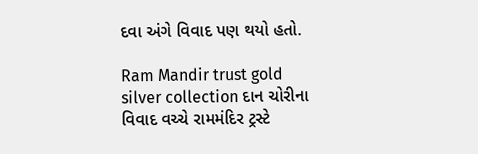દવા અંગે વિવાદ પણ થયો હતો.

Ram Mandir trust gold silver collection દાન ચોરીના વિવાદ વચ્ચે રામમંદિર ટ્રસ્ટે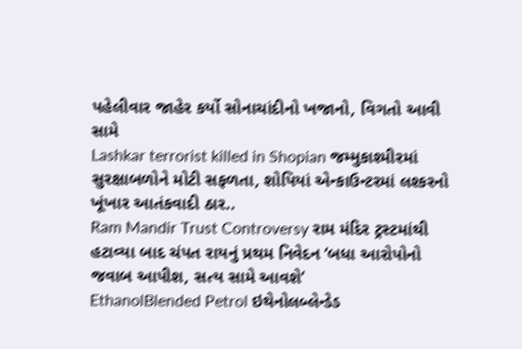પહેલીવાર જાહેર કર્યો સોનાચાંદીનો ખજાનો, વિગતો આવી સામે
Lashkar terrorist killed in Shopian જમ્મુકાશ્મીરમાં સુરક્ષાબળોને મોટી સફળતા, શોપિયાં એન્કાઉન્ટરમાં લશ્કરનો ખૂંખાર આતંકવાદી ઠાર..
Ram Mandir Trust Controversy રામ મંદિર ટ્રસ્ટમાંથી હટાવ્યા બાદ ચંપત રાયનું પ્રથમ નિવેદન ‘બધા આરોપોનો જવાબ આપીશ, સત્ય સામે આવશે’
EthanolBlended Petrol ઇથેનોલબ્લેન્ડેડ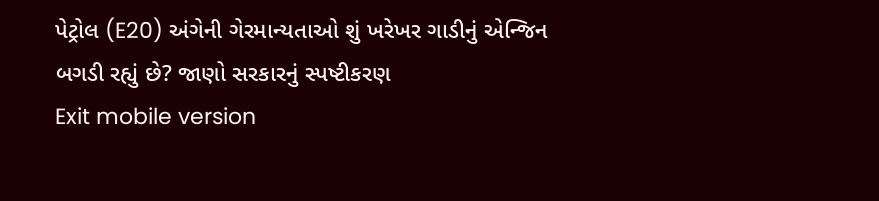પેટ્રોલ (E20) અંગેની ગેરમાન્યતાઓ શું ખરેખર ગાડીનું એન્જિન બગડી રહ્યું છે? જાણો સરકારનું સ્પષ્ટીકરણ
Exit mobile version